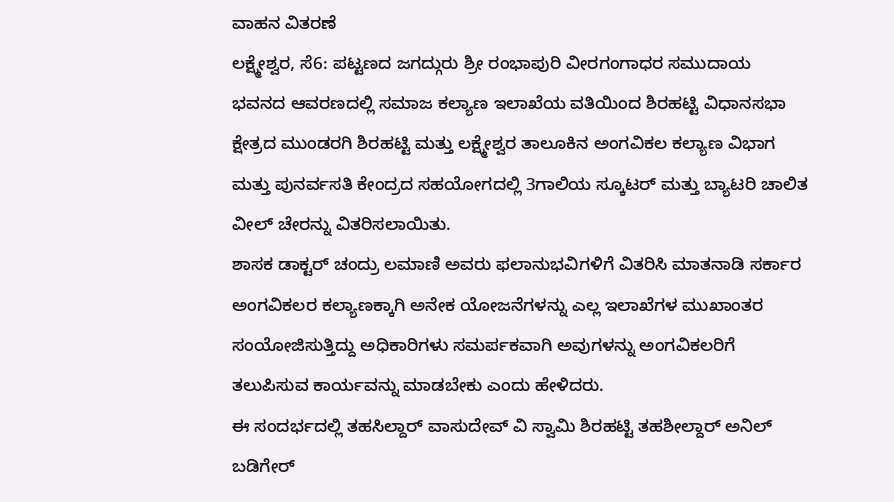ವಾಹನ ವಿತರಣೆ
ಲಕ್ಷ್ಮೇಶ್ವರ, ಸೆ6: ಪಟ್ಟಣದ ಜಗದ್ಗುರು ಶ್ರೀ ರಂಭಾಪುರಿ ವೀರಗಂಗಾಧರ ಸಮುದಾಯ ಭವನದ ಆವರಣದಲ್ಲಿ ಸಮಾಜ ಕಲ್ಯಾಣ ಇಲಾಖೆಯ ವತಿಯಿಂದ ಶಿರಹಟ್ಟಿ ವಿಧಾನಸಭಾ ಕ್ಷೇತ್ರದ ಮುಂಡರಗಿ ಶಿರಹಟ್ಟಿ ಮತ್ತು ಲಕ್ಷ್ಮೇಶ್ವರ ತಾಲೂಕಿನ ಅಂಗವಿಕಲ ಕಲ್ಯಾಣ ವಿಭಾಗ ಮತ್ತು ಪುನರ್ವಸತಿ ಕೇಂದ್ರದ ಸಹಯೋಗದಲ್ಲಿ 3ಗಾಲಿಯ ಸ್ಕೂಟರ್ ಮತ್ತು ಬ್ಯಾಟರಿ ಚಾಲಿತ ವೀಲ್ ಚೇರನ್ನು ವಿತರಿಸಲಾಯಿತು.
ಶಾಸಕ ಡಾಕ್ಟರ್ ಚಂದ್ರು ಲಮಾಣಿ ಅವರು ಫಲಾನುಭವಿಗಳಿಗೆ ವಿತರಿಸಿ ಮಾತನಾಡಿ ಸರ್ಕಾರ ಅಂಗವಿಕಲರ ಕಲ್ಯಾಣಕ್ಕಾಗಿ ಅನೇಕ ಯೋಜನೆಗಳನ್ನು ಎಲ್ಲ ಇಲಾಖೆಗಳ ಮುಖಾಂತರ ಸಂಯೋಜಿಸುತ್ತಿದ್ದು ಅಧಿಕಾರಿಗಳು ಸಮರ್ಪಕವಾಗಿ ಅವುಗಳನ್ನು ಅಂಗವಿಕಲರಿಗೆ ತಲುಪಿಸುವ ಕಾರ್ಯವನ್ನು ಮಾಡಬೇಕು ಎಂದು ಹೇಳಿದರು.
ಈ ಸಂದರ್ಭದಲ್ಲಿ ತಹಸಿಲ್ದಾರ್ ವಾಸುದೇವ್ ವಿ ಸ್ವಾಮಿ ಶಿರಹಟ್ಟಿ ತಹಶೀಲ್ದಾರ್ ಅನಿಲ್ ಬಡಿಗೇರ್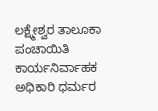ಲಕ್ಷ್ಮೇಶ್ವರ ತಾಲೂಕಾ ಪಂಚಾಯಿತಿ ಕಾರ್ಯನಿರ್ವಾಹಕ ಅಧಿಕಾರಿ ಧರ್ಮರ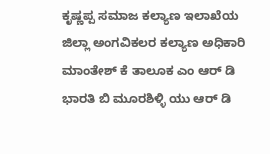ಕೃಷ್ಣಪ್ಪ ಸಮಾಜ ಕಲ್ಯಾಣ ಇಲಾಖೆಯ ಜಿಲ್ಲಾ ಅಂಗವಿಕಲರ ಕಲ್ಯಾಣ ಅಧಿಕಾರಿ ಮಾಂತೇಶ್ ಕೆ ತಾಲೂಕ ಎಂ ಆರ್ ಡಿ ಭಾರತಿ ಬಿ ಮೂರಶಿಳ್ಳಿ ಯು ಆರ್ ಡಿ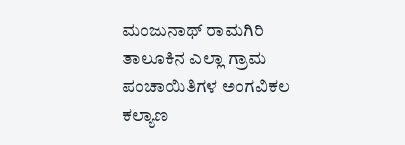ಮಂಜುನಾಥ್ ರಾಮಗಿರಿ ತಾಲೂಕಿನ ಎಲ್ಲಾ ಗ್ರಾಮ ಪಂಚಾಯಿತಿಗಳ ಅಂಗವಿಕಲ ಕಲ್ಯಾಣ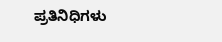ಪ್ರತಿನಿಧಿಗಳು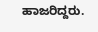ಹಾಜರಿದ್ದರು.